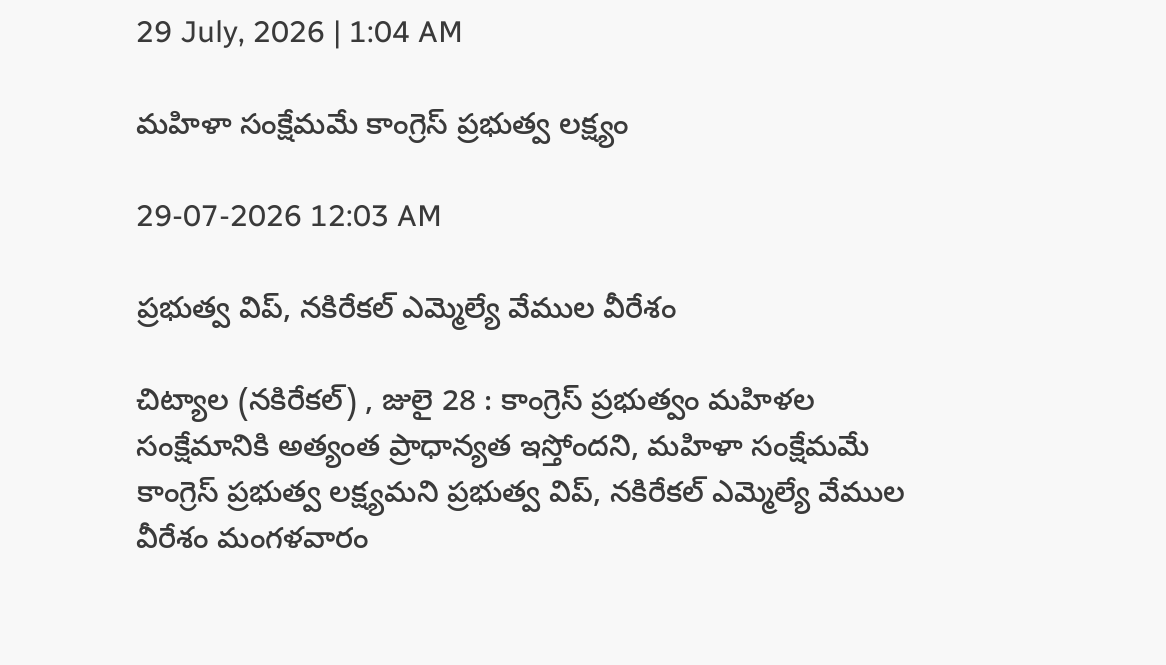29 July, 2026 | 1:04 AM

మహిళా సంక్షేమమే కాంగ్రెస్ ప్రభుత్వ లక్ష్యం

29-07-2026 12:03 AM

ప్రభుత్వ విప్, నకిరేకల్ ఎమ్మెల్యే వేముల వీరేశం

చిట్యాల (నకిరేకల్) , జులై 28 : కాంగ్రెస్ ప్రభుత్వం మహిళల సంక్షేమానికి అత్యంత ప్రాధాన్యత ఇస్తోందని, మహిళా సంక్షేమమే కాంగ్రెస్ ప్రభుత్వ లక్ష్యమని ప్రభుత్వ విప్, నకిరేకల్ ఎమ్మెల్యే వేముల వీరేశం మంగళవారం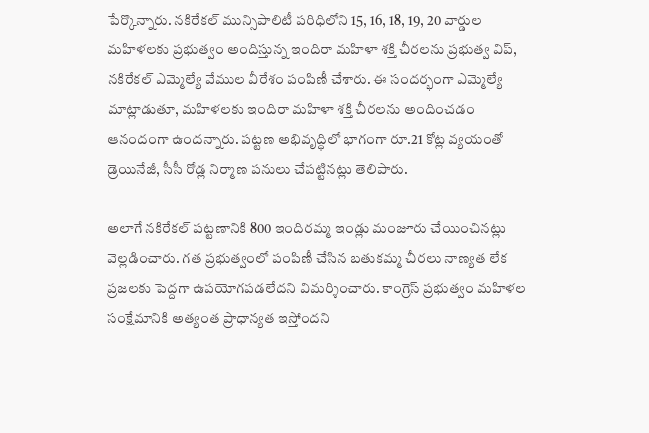పేర్కొన్నారు. నకిరేకల్ మున్సిపాలిటీ పరిధిలోని 15, 16, 18, 19, 20 వార్డుల మహిళలకు ప్రభుత్వం అందిస్తున్న ఇందిరా మహిళా శక్తి చీరలను ప్రభుత్వ విప్, నకిరేకల్ ఎమ్మెల్యే వేముల వీరేశం పంపిణీ చేశారు. ఈ సందర్భంగా ఎమ్మెల్యే మాట్లాడుతూ, మహిళలకు ఇందిరా మహిళా శక్తి చీరలను అందించడం ఆనందంగా ఉందన్నారు. పట్టణ అభివృద్ధిలో భాగంగా రూ.21 కోట్ల వ్యయంతో డ్రెయినేజీ, సీసీ రోడ్ల నిర్మాణ పనులు చేపట్టినట్లు తెలిపారు.

అలాగే నకిరేకల్ పట్టణానికి 800 ఇందిరమ్మ ఇండ్లు మంజూరు చేయించినట్లు వెల్లడించారు. గత ప్రభుత్వంలో పంపిణీ చేసిన బతుకమ్మ చీరలు నాణ్యత లేక ప్రజలకు పెద్దగా ఉపయోగపడలేదని విమర్శించారు. కాంగ్రెస్ ప్రభుత్వం మహిళల సంక్షేమానికి అత్యంత ప్రాధాన్యత ఇస్తోందని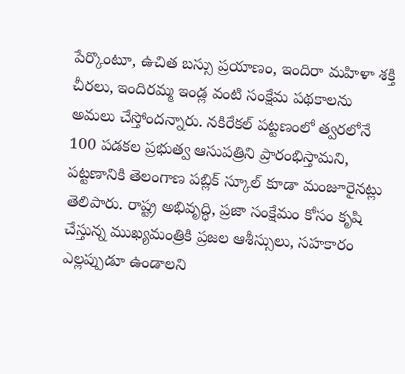పేర్కొంటూ, ఉచిత బస్సు ప్రయాణం, ఇందిరా మహిళా శక్తి చీరలు, ఇందిరమ్మ ఇండ్ల వంటి సంక్షేమ పథకాలను అమలు చేస్తోందన్నారు. నకిరేకల్ పట్టణంలో త్వరలోనే 100 పడకల ప్రభుత్వ ఆసుపత్రిని ప్రారంభిస్తామని, పట్టణానికి తెలంగాణ పబ్లిక్ స్కూల్ కూడా మంజూరైనట్లు తెలిపారు. రాష్ట్ర అభివృద్ధి, ప్రజా సంక్షేమం కోసం కృషి చేస్తున్న ముఖ్యమంత్రికి ప్రజల ఆశీస్సులు, సహకారం ఎల్లప్పుడూ ఉండాలని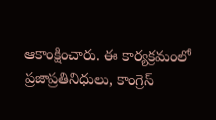ఆకాంక్షించారు. ఈ కార్యక్రమంలో ప్రజాప్రతినిధులు, కాంగ్రెస్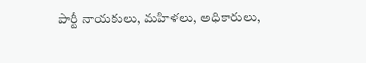పార్టీ నాయకులు, మహిళలు, అధికారులు,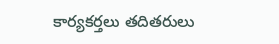కార్యకర్తలు తదితరులు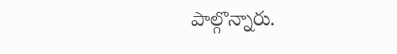పాల్గొన్నారు.